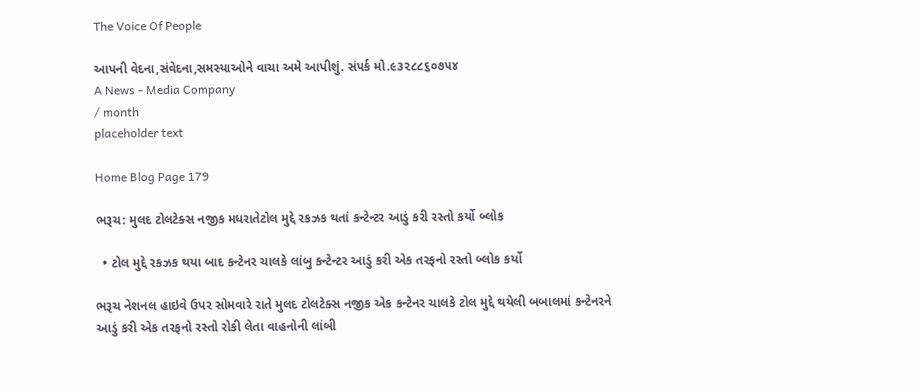The Voice Of People

આપની વેદના,સંવેદના,સમસ્યાઓને વાચા અમે આપીશું. સંપર્ક મો.૯૩૨૮૮૬૦૭૫૪
A News - Media Company
/ month
placeholder text

Home Blog Page 179

ભરૂચ: મુલદ ટોલટેક્સ નજીક મધરાતેટોલ મુદ્દે રકઝક થતાં કન્ટેન્ટર આડું કરી રસ્તો કર્યો બ્લોક

  • ટોલ મુદ્દે રકઝક થયા બાદ કન્ટેનર ચાલકે લાંબુ કન્ટેન્ટર આડું કરી એક તરફનો રસ્તો બ્લોક કર્યો

ભરૂચ નેશનલ હાઇવે ઉપર સોમવારે રાતે મુલદ ટોલટેક્સ નજીક એક કન્ટેનર ચાલકે ટોલ મુદ્દે થયેલી બબાલમાં કન્ટેનરને આડું કરી એક તરફનો રસ્તો રોકી લેતા વાહનોની લાંબી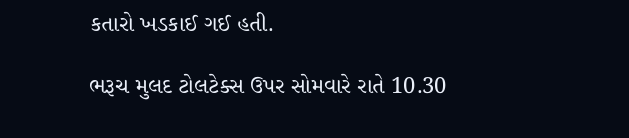કતારો ખડકાઈ ગઈ હતી.

ભરૂચ મુલદ ટોલટેક્સ ઉપર સોમવારે રાતે 10.30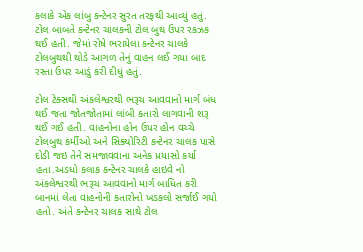કલાકે એક લાંબુ કન્ટેનર સુરત તરફથી આવ્યું હતું. ટોલ બાબતે કન્ટેનર ચાલકની ટોલ બુથ ઉપર રકઝક થઈ હતી. જેમાં રોષે ભરાયેલા કન્ટેનર ચાલકે ટોલબુથથી થોડે આગળ તેનું વાહન લઈ ગયા બાદ રસ્તા ઉપર આડું કરી દીધું હતું.

ટોલ ટેક્સથી અંકલેશ્વરથી ભરૂચ આવવાનો માર્ગ બંધ થઈ જતા જોતજોતામાં લાંબી કતારો લાગવાની શરૂ થઈ ગઈ હતી. વાહનોના હોન ઉપર હોન વચ્ચે ટોલબુથ કર્મીઓ અને સિક્યોરિટી કન્ટેનર ચાલક પાસે દોડી જઇ તેને સમજાવવાના અનેક પ્રયાસો કર્યા હતા.અડધો કલાક કન્ટેનર ચાલકે હાઇવે નો અંકલેશ્વરથી ભરૂચ આવવાનો માર્ગ બાધિત કરી બાનમાં લેતા વાહનોની કતારોનો ખડકલો સર્જાઈ ગયો હતો. અંતે કન્ટેનર ચાલક સાથે ટોલ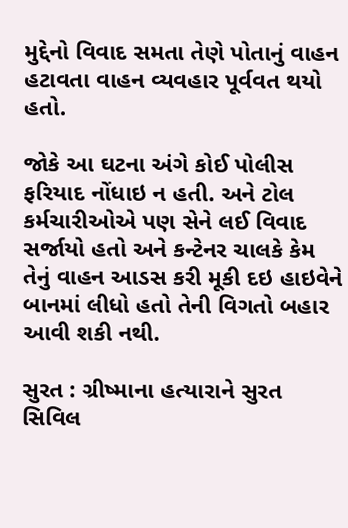મુદ્દેનો વિવાદ સમતા તેણે પોતાનું વાહન હટાવતા વાહન વ્યવહાર પૂર્વવત થયો હતો.

જોકે આ ઘટના અંગે કોઈ પોલીસ ફરિયાદ નોંધાઇ ન હતી. અને ટોલ કર્મચારીઓએ પણ સેને લઈ વિવાદ સર્જાયો હતો અને કન્ટેનર ચાલકે કેમ તેનું વાહન આડસ કરી મૂકી દઇ હાઇવેને બાનમાં લીધો હતો તેની વિગતો બહાર આવી શકી નથી.

સુરત : ગ્રીષ્માના હત્યારાને સુરત સિવિલ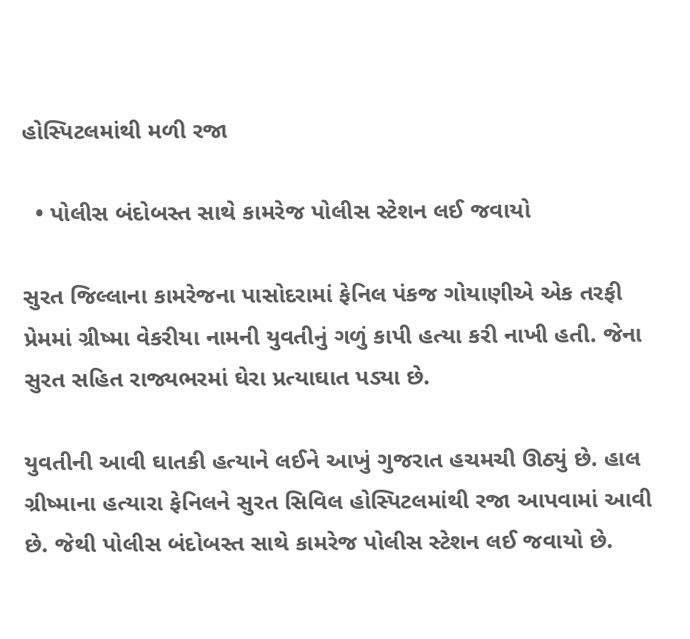હોસ્પિટલમાંથી મળી રજા

  • પોલીસ બંદોબસ્ત સાથે કામરેજ પોલીસ સ્ટેશન લઈ જવાયો

સુરત જિલ્લાના કામરેજના પાસોદરામાં ફેનિલ પંકજ ગોયાણીએ એક તરફી પ્રેમમાં ગ્રીષ્મા વેકરીયા નામની યુવતીનું ગળું કાપી હત્યા કરી નાખી હતી. જેના સુરત સહિત રાજ્યભરમાં ઘેરા પ્રત્યાઘાત પડ્યા છે.

યુવતીની આવી ઘાતકી હત્યાને લઈને આખું ગુજરાત હચમચી ઊઠ્યું છે. હાલ ગ્રીષ્માના હત્યારા ફેનિલને સુરત સિવિલ હોસ્પિટલમાંથી રજા આપવામાં આવી છે. જેથી પોલીસ બંદોબસ્ત સાથે કામરેજ પોલીસ સ્ટેશન લઈ જવાયો છે.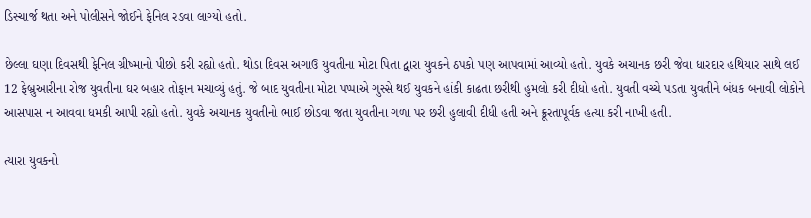ડિસ્ચાર્જ થતા અને પોલીસને જોઈને ફેનિલ રડવા લાગ્યો હતો.

છેલ્લા ઘણા દિવસથી ફેનિલ ગ્રીષ્માનો પીછો કરી રહ્યો હતો. થોડા દિવસ અગાઉ યુવતીના મોટા પિતા દ્વારા યુવકને ઠપકો પણ આપવામાં આવ્યો હતો. યુવકે અચાનક છરી જેવા ધારદાર હથિયાર સાથે લઈ 12 ફેબ્રુઆરીના રોજ યુવતીના ઘર બહાર તોફાન મચાવ્યું હતું. જે બાદ યુવતીના મોટા પપ્પાએ ગુસ્સે થઈ યુવકને હાંકી કાઢતા છરીથી હુમલો કરી દીધો હતો. યુવતી વચ્ચે પડતા યુવતીને બંધક બનાવી લોકોને આસપાસ ન આવવા ધમકી આપી રહ્યો હતો. યુવકે અચાનક યુવતીનો ભાઈ છોડવા જતા યુવતીના ગળા પર છરી હુલાવી દીધી હતી અને ક્રૂરતાપૂર્વક હત્યા કરી નાખી હતી.

ત્યારા યુવકનો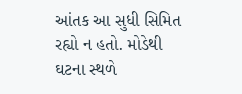આંતક આ સુધી સિમિત રહ્યો ન હતો. મોડેથી ઘટના સ્થળે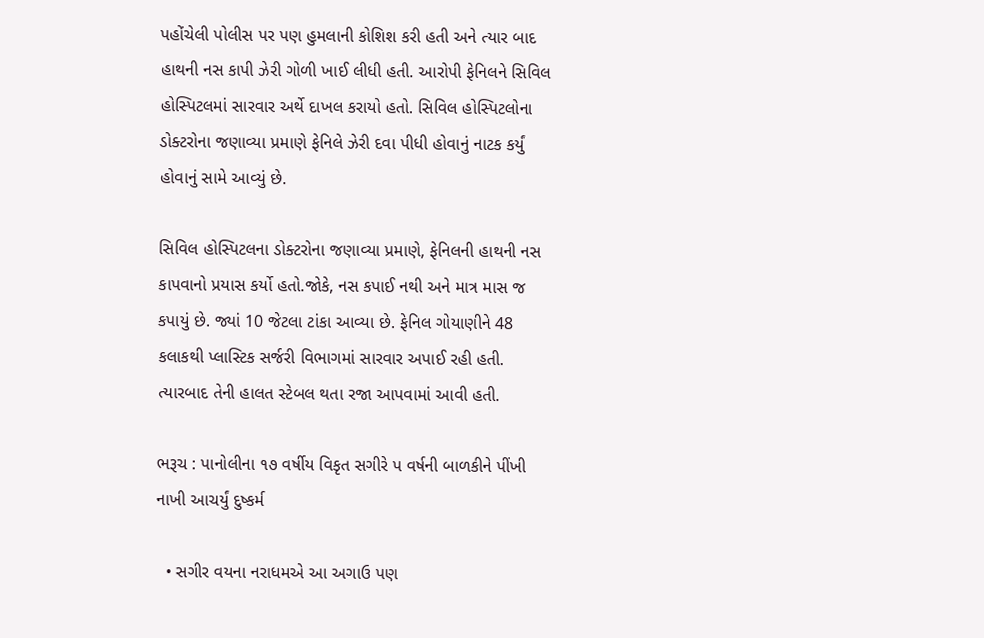પહોંચેલી પોલીસ પર પણ હુમલાની કોશિશ કરી હતી અને ત્યાર બાદ હાથની નસ કાપી ઝેરી ગોળી ખાઈ લીધી હતી. આરોપી ફેનિલને સિવિલ હોસ્પિટલમાં સારવાર અર્થે દાખલ કરાયો હતો. સિવિલ હોસ્પિટલોના ડોક્ટરોના જણાવ્યા પ્રમાણે ફેનિલે ઝેરી દવા પીધી હોવાનું નાટક કર્યું હોવાનું સામે આવ્યું છે.

સિવિલ હોસ્પિટલના ડોક્ટરોના જણાવ્યા પ્રમાણે, ફેનિલની હાથની નસ કાપવાનો પ્રયાસ કર્યો હતો.જોકે, નસ કપાઈ નથી અને માત્ર માસ જ કપાયું છે. જ્યાં 10 જેટલા ટાંકા આવ્યા છે. ફેનિલ ગોયાણીને 48 કલાકથી પ્લાસ્ટિક સર્જરી વિભાગમાં સારવાર અપાઈ રહી હતી. ત્યારબાદ તેની હાલત સ્ટેબલ થતા રજા આપવામાં આવી હતી.

ભરૂચ : પાનોલીના ૧૭ વર્ષીય વિકૃત સગીરે પ વર્ષની બાળકીને પીંખી નાખી આચર્યું દુષ્કર્મ

  • સગીર વયના નરાધમએ આ અગાઉ પણ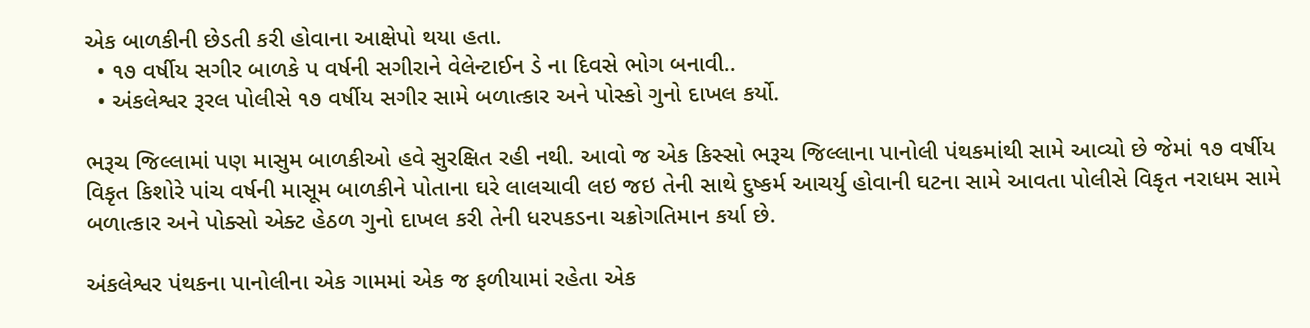એક બાળકીની છેડતી કરી હોવાના આક્ષેપો થયા હતા.
  • ૧૭ વર્ષીય સગીર બાળકે પ વર્ષની સગીરાને વેલેન્ટાઈન ડે ના દિવસે ભોગ બનાવી..
  • અંકલેશ્વર રૂરલ પોલીસે ૧૭ વર્ષીય સગીર સામે બળાત્કાર અને પોસ્કો ગુનો દાખલ કર્યો.

ભરૂચ જિલ્લામાં પણ માસુમ બાળકીઓ હવે સુરક્ષિત રહી નથી. આવો જ એક કિસ્સો ભરૂચ જિલ્લાના પાનોલી પંથકમાંથી સામે આવ્યો છે જેમાં ૧૭ વર્ષીય વિકૃત કિશોરે પાંચ વર્ષની માસૂમ બાળકીને પોતાના ઘરે લાલચાવી લઇ જઇ તેની સાથે દુષ્કર્મ આચર્યુ હોવાની ઘટના સામે આવતા પોલીસે વિકૃત નરાધમ સામે બળાત્કાર અને પોક્સો એક્ટ હેઠળ ગુનો દાખલ કરી તેની ધરપકડના ચક્રોગતિમાન કર્યા છે.

અંકલેશ્વર પંથકના પાનોલીના એક ગામમાં એક જ ફળીયામાં રહેતા એક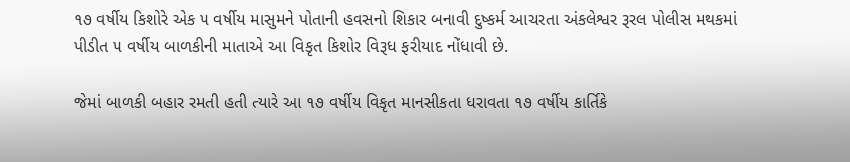૧૭ વર્ષીય કિશોરે એક ૫ વર્ષીય માસુમને પોતાની હવસનો શિકાર બનાવી દુષ્કર્મ આચરતા અંકલેશ્વર રૂરલ પોલીસ મથકમાં પીડીત ૫ વર્ષીય બાળકીની માતાએ આ વિકૃત કિશોર વિરૂધ ફરીયાદ નોંધાવી છે.

જેમાં બાળકી બહાર રમતી હતી ત્યારે આ ૧૭ વર્ષીય વિકૃત માનસીકતા ધરાવતા ૧૭ વર્ષીય કાર્તિકે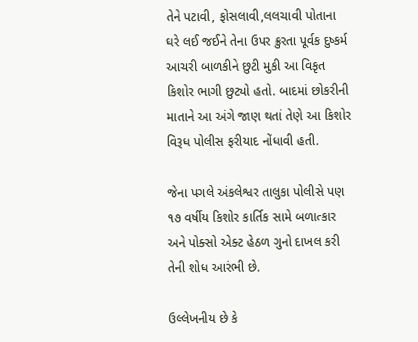તેને પટાવી, ફોસલાવી,લલચાવી પોતાના ઘરે લઈ જઈને તેના ઉપર ક્રુરતા પૂર્વક દુષ્કર્મ આચરી બાળકીને છુટી મુકી આ વિકૃત કિશોર ભાગી છુટ્યો હતો. બાદમાં છોકરીની માતાને આ અંગે જાણ થતાં તેણે આ કિશોર વિરૂધ પોલીસ ફરીયાદ નોંધાવી હતી.

જેના પગલે અંકલેશ્વર તાલુકા પોલીસે પણ ૧૭ વર્ષીય કિશોર કાર્તિક સામે બળાત્કાર અને પોક્સો એક્ટ હેઠળ ગુનો દાખલ કરી તેની શોધ આરંભી છે.

ઉલ્લેખનીય છે કે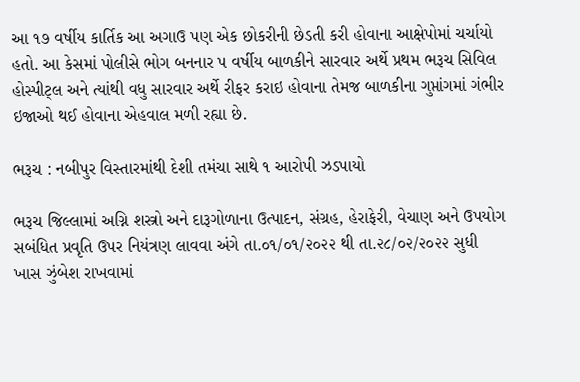આ ૧૭ વર્ષીય કાર્તિક આ અગાઉ પણ એક છોકરીની છેડતી કરી હોવાના આક્ષેપોમાં ચર્ચાયો હતો. આ કેસમાં પોલીસે ભોગ બનનાર પ વર્ષીય બાળકીને સારવાર અર્થે પ્રથમ ભરૂચ સિવિલ હોસ્પીટ્લ અને ત્યાંથી વધુ સારવાર અર્થે રીફર કરાઇ હોવાના તેમજ બાળકીના ગુપ્તાંગમાં ગંભીર ઇજાઓ થઈ હોવાના એહવાલ મળી રહ્યા છે.

ભરૂચ : નબીપુર વિસ્તારમાંથી દેશી તમંચા સાથે ૧ આરોપી ઝડપાયો

ભરૂચ જિલ્લામાં અગ્નિ શસ્ત્રો અને દારૂગોળાના ઉત્પાદન, સંગ્રહ, હેરાફેરી, વેચાણ અને ઉપયોગ સબંધિત પ્રવૃતિ ઉપર નિયંત્રણ લાવવા અંગે તા.૦૧/૦૧/૨૦૨૨ થી તા.૨૮/૦૨/૨૦૨૨ સુધી ખાસ ઝુંબેશ રાખવામાં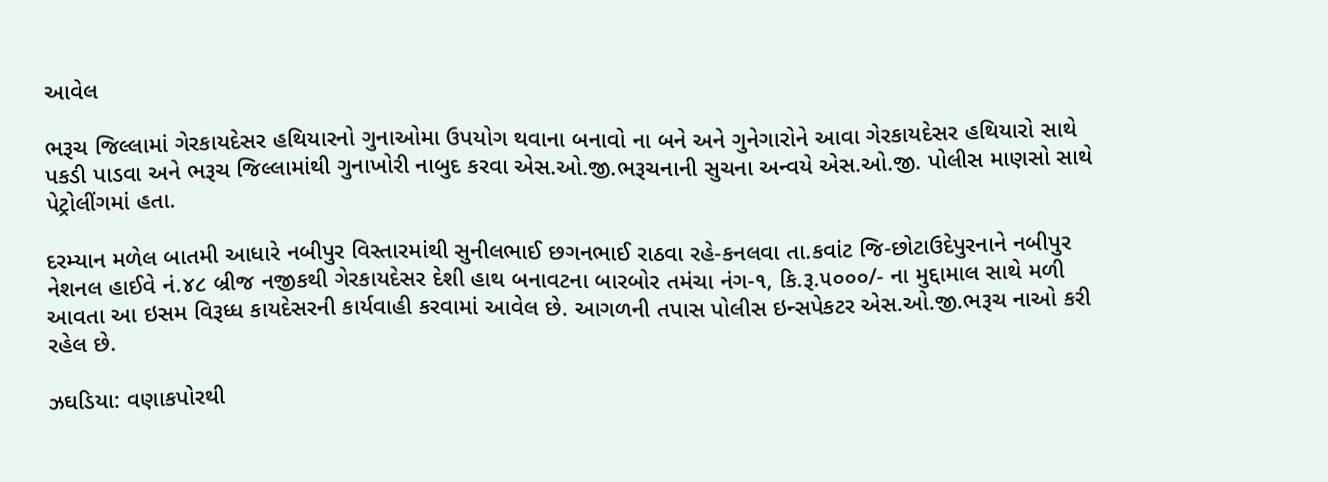આવેલ

ભરૂચ જિલ્લામાં ગેરકાયદેસર હથિયારનો ગુનાઓમા ઉપયોગ થવાના બનાવો ના બને અને ગુનેગારોને આવા ગેરકાયદેસર હથિયારો સાથે પકડી પાડવા અને ભરૂચ જિલ્લામાંથી ગુનાખોરી નાબુદ કરવા એસ.ઓ.જી.ભરૂચનાની સુચના અન્વયે એસ.ઓ.જી. પોલીસ માણસો સાથે પેટ્રોલીંગમાં હતા.

દરમ્યાન મળેલ બાતમી આધારે નબીપુર વિસ્તારમાંથી સુનીલભાઈ છગનભાઈ રાઠવા રહે-કનલવા તા.કવાંટ જિ-છોટાઉદેપુરનાને નબીપુર નેશનલ હાઈવે નં.૪૮ બ્રીજ નજીકથી ગેરકાયદેસર દેશી હાથ બનાવટના બારબોર તમંચા નંગ-૧, કિ.રૂ.૫૦૦૦/- ના મુદ્દામાલ સાથે મળી આવતા આ ઇસમ વિરૂધ્ધ કાયદેસરની કાર્યવાહી કરવામાં આવેલ છે. આગળની તપાસ પોલીસ ઇન્સપેકટર એસ.ઓ.જી.ભરૂચ નાઓ કરી રહેલ છે.

ઝઘડિયા: વણાકપોરથી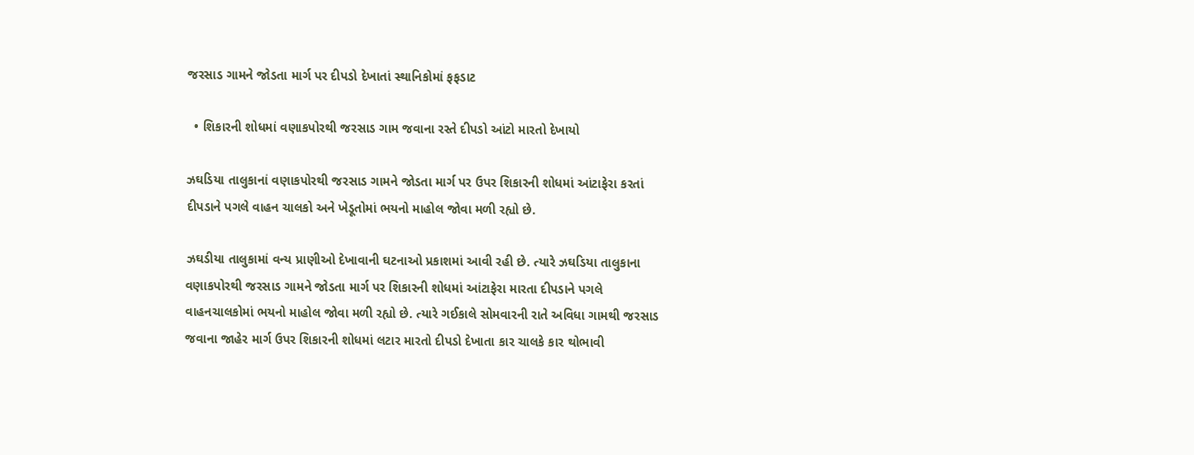જરસાડ ગામને જોડતા માર્ગ પર દીપડો દેખાતાં સ્થાનિકોમાં ફફડાટ

  • શિકારની શોધમાં વણાકપોરથી જરસાડ ગામ જવાના રસ્તે દીપડો આંટો મારતો દેખાયો

ઝઘડિયા તાલુકાનાં વણાકપોરથી જરસાડ ગામને જોડતા માર્ગ પર ઉપર શિકારની શોધમાં આંટાફેરા કરતાં દીપડાને પગલે વાહન ચાલકો અને ખેડૂતોમાં ભયનો માહોલ જોવા મળી રહ્યો છે.

ઝઘડીયા તાલુકામાં વન્ય પ્રાણીઓ દેખાવાની ઘટનાઓ પ્રકાશમાં આવી રહી છે. ત્યારે ઝઘડિયા તાલુકાના વણાકપોરથી જરસાડ ગામને જોડતા માર્ગ પર શિકારની શોધમાં આંટાફેરા મારતા દીપડાને પગલે વાહનચાલકોમાં ભયનો માહોલ જોવા મળી રહ્યો છે. ત્યારે ગઈકાલે સોમવારની રાતે અવિધા ગામથી જરસાડ જવાના જાહેર માર્ગ ઉપર શિકારની શોધમાં લટાર મારતો દીપડો દેખાતા કાર ચાલકે કાર થોભાવી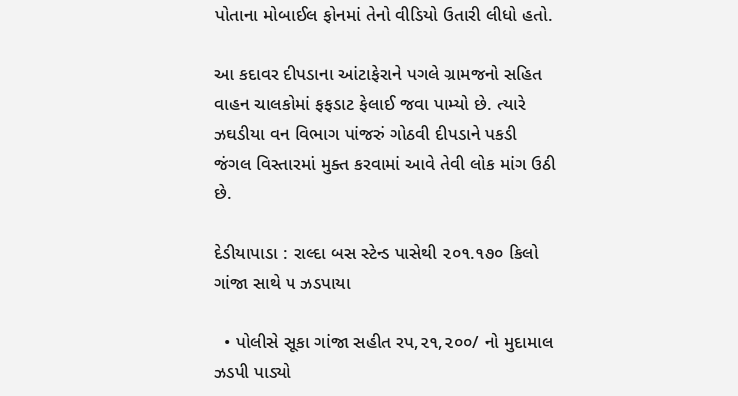પોતાના મોબાઈલ ફોનમાં તેનો વીડિયો ઉતારી લીધો હતો.

આ કદાવર દીપડાના આંટાફેરાને પગલે ગ્રામજનો સહિત વાહન ચાલકોમાં ફફડાટ ફેલાઈ જવા પામ્યો છે. ત્યારે ઝઘડીયા વન વિભાગ પાંજરું ગોઠવી દીપડાને પકડી જંગલ વિસ્તારમાં મુક્ત કરવામાં આવે તેવી લોક માંગ ઉઠી છે.

દેડીયાપાડા : રાલ્દા બસ સ્ટેન્ડ પાસેથી ૨૦૧.૧૭૦ કિલો ગાંજા સાથે ૫ ઝડપાયા

  • પોલીસે સૂકા ગાંજા સહીત રપ,૨૧,૨૦૦/ નો મુદામાલ ઝડપી પાડ્યો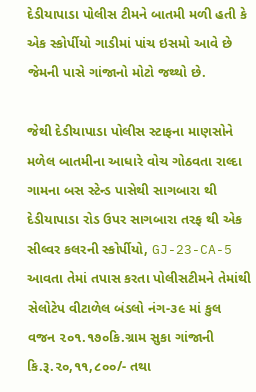દેડીયાપાડા પોલીસ ટીમને બાતમી મળી હતી કે એક સ્કોર્પીયો ગાડીમાં પાંચ ઇસમો આવે છે જેમની પાસે ગાંજાનો મોટો જથ્થો છે.

જેથી દેડીયાપાડા પોલીસ સ્ટાફના માણસોને મળેલ બાતમીના આધારે વોચ ગોઠવતા રાલ્દા ગામના બસ સ્ટેન્ડ પાસેથી સાગબારા થી દેડીયાપાડા રોડ ઉપર સાગબારા તરફ થી એક સીલ્વર કલરની સ્કોર્પીયો, GJ-23-CA-5 આવતા તેમાં તપાસ કરતા પોલીસટીમને તેમાંથી સેલોટેપ વીટાળેલ બંડલો નંગ-૩૯ માં કુલ વજન ૨૦૧.૧૭૦કિ.ગ્રામ સુકા ગાંજાની કિ.રૂ.૨૦,૧૧,૮૦૦/- તથા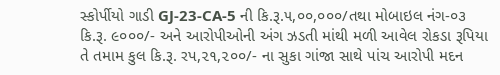સ્કોર્પીયો ગાડી GJ-23-CA-5 ની કિ.રૂ.૫,૦૦,૦૦૦/તથા મોબાઇલ નંગ-૦૩ કિ.રૂ. ૯૦૦૦/- અને આરોપીઓની અંગ ઝડતી માંથી મળી આવેલ રોકડા રૂપિયા તે તમામ કુલ કિ.રૂ. રપ,૨૧,૨૦૦/- ના સુકા ગાંજા સાથે પાંચ આરોપી મદન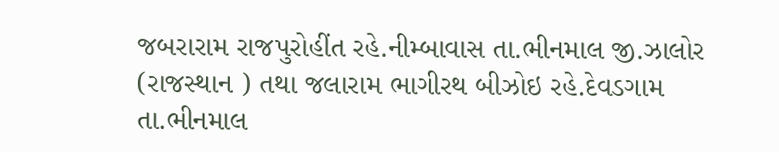જબરારામ રાજપુરોહીંત રહે.નીમ્બાવાસ તા.ભીનમાલ જી.ઝાલોર (રાજસ્થાન ) તથા જલારામ ભાગીરથ બીઝોઇ રહે.દેવડગામ તા.ભીનમાલ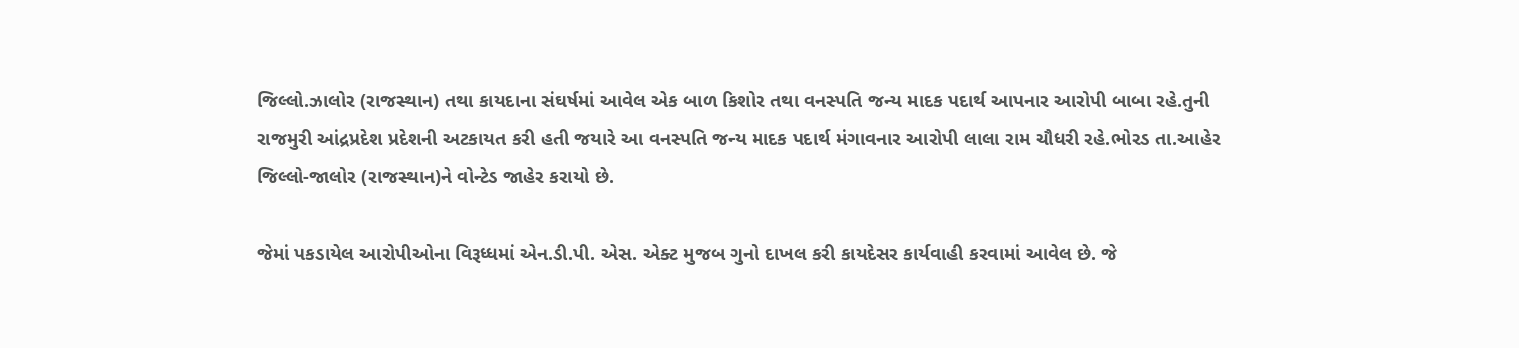જિલ્લો.ઝાલોર (રાજસ્થાન) તથા કાયદાના સંઘર્ષમાં આવેલ એક બાળ કિશોર તથા વનસ્પતિ જન્ય માદક પદાર્થ આપનાર આરોપી બાબા રહે.તુની રાજમુરી આંદ્રપ્રદેશ પ્રદેશની અટકાયત કરી હતી જયારે આ વનસ્પતિ જન્ય માદક પદાર્થ મંગાવનાર આરોપી લાલા રામ ચૌધરી રહે.ભોરડ તા.આહેર જિલ્લો-જાલોર (રાજસ્થાન)ને વોન્ટેડ જાહેર કરાયો છે.

જેમાં પકડાયેલ આરોપીઓના વિરૂધ્ધમાં એન.ડી.પી. એસ. એક્ટ મુજબ ગુનો દાખલ કરી કાયદેસર કાર્યવાહી કરવામાં આવેલ છે. જે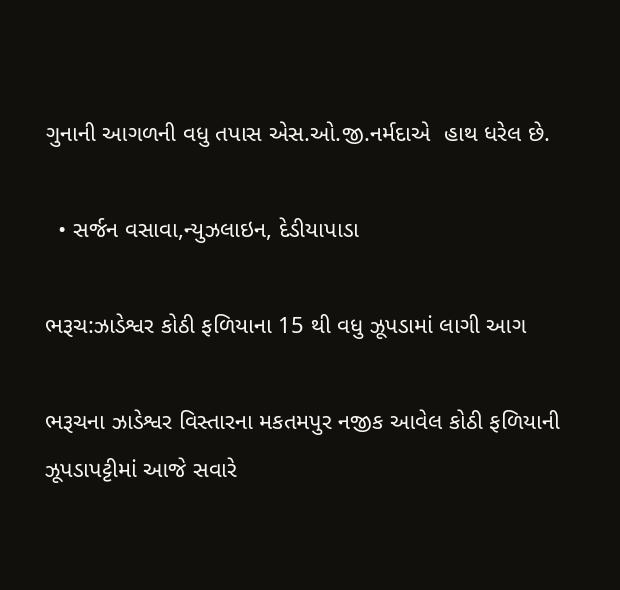ગુનાની આગળની વધુ તપાસ એસ.ઓ.જી.નર્મદાએ  હાથ ધરેલ છે.

  • સર્જન વસાવા,ન્યુઝલાઇન, દેડીયાપાડા

ભરૂચ:ઝાડેશ્વર કોઠી ફળિયાના 15 થી વધુ ઝૂપડામાં લાગી આગ

ભરૂચના ઝાડેશ્વર વિસ્તારના મકતમપુર નજીક આવેલ કોઠી ફળિયાની ઝૂપડાપટ્ટીમાં આજે સવારે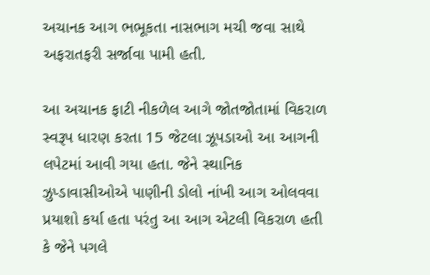અચાનક આગ ભભૂકતા નાસભાગ મચી જવા સાથે અફરાતફરી સર્જાવા પામી હતી.

આ અચાનક ફાટી નીકળેલ આગે જોતજોતામાં વિકરાળ સ્વરૂપ ધારણ કરતા 15 જેટલા ઝૂપડાઓ આ આગની લપેટમાં આવી ગયા હતા. જેને સ્થાનિક ઝુપ્ડાવાસીઓએ પાણીની ડોલો નાંખી આગ ઓલવવા પ્રયાશો કર્યા હતા પરંતુ આ આગ એટલી વિકરાળ હતી કે જેને પગલે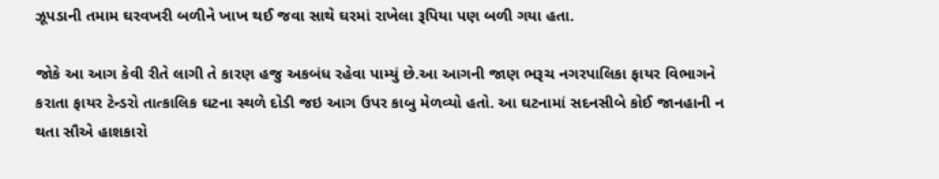ઝૂપડાની તમામ ઘરવખરી બળીને ખાખ થઈ જવા સાથે ઘરમાં રાખેલા રૂપિયા પણ બળી ગયા હતા.

જોકે આ આગ કેવી રીતે લાગી તે કારણ હજુ અકબંધ રહેવા પામ્યું છે.આ આગની જાણ ભરૂચ નગરપાલિકા ફાયર વિભાગને કરાતા ફાયર ટેન્ડરો તાત્કાલિક ઘટના સ્થળે દોડી જઇ આગ ઉપર કાબુ મેળવ્યો હતો. આ ઘટનામાં સદનસીબે કોઈ જાનહાની ન થતા સૌએ હાશકારો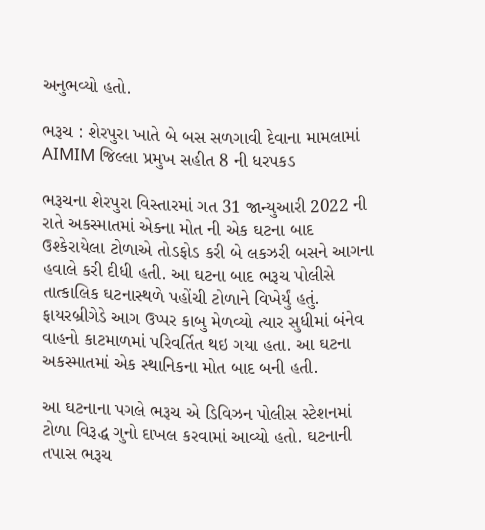અનુભવ્યો હતો.

ભરૂચ : શેરપુરા ખાતે બે બસ સળગાવી દેવાના મામલામાં AIMIM જિલ્લા પ્રમુખ સહીત 8 ની ધરપકડ

ભરૂચના શેરપુરા વિસ્તારમાં ગત 31 જાન્યુઆરી 2022 ની રાતે અકસ્માતમાં એક્ના મોત ની એક ઘટના બાદ ઉશ્કેરાયેલા ટોળાએ તોડફોડ કરી બે લકઝરી બસને આગના હવાલે કરી દીધી હતી. આ ઘટના બાદ ભરૂચ પોલીસે તાત્કાલિક ઘટનાસ્થળે પહોંચી ટોળાને વિખેર્યું હતું. ફાયરબ્રીગેડે આગ ઉપ્પર કાબુ મેળવ્યો ત્યાર સુધીમાં બંનેવ વાહનો કાટમાળમાં પરિવર્તિત થઇ ગયા હતા. આ ઘટના અકસ્માતમાં એક સ્થાનિકના મોત બાદ બની હતી.

આ ઘટનાના પગલે ભરૂચ એ ડિવિઝન પોલીસ સ્ટેશનમાં ટોળા વિરૂદ્ધ ગુનો દાખલ કરવામાં આવ્યો હતો. ઘટનાની તપાસ ભરૂચ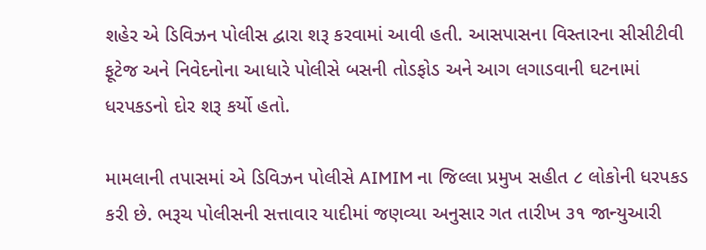શહેર એ ડિવિઝન પોલીસ દ્વારા શરૂ કરવામાં આવી હતી. આસપાસના વિસ્તારના સીસીટીવી ફૂટેજ અને નિવેદનોના આધારે પોલીસે બસની તોડફોડ અને આગ લગાડવાની ઘટનામાં ધરપકડનો દોર શરૂ કર્યો હતો.

મામલાની તપાસમાં એ ડિવિઝન પોલીસે AIMIM ના જિલ્લા પ્રમુખ સહીત ૮ લોકોની ધરપકડ કરી છે. ભરૂચ પોલીસની સત્તાવાર યાદીમાં જણવ્યા અનુસાર ગત તારીખ ૩૧ જાન્યુઆરી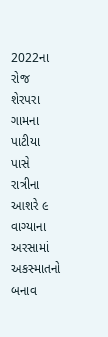2022ના રોજ શેરપરા ગામના પાટીયા પાસે રાત્રીના આશરે ૯ વાગ્યાના અરસામાં અકસ્માતનો બનાવ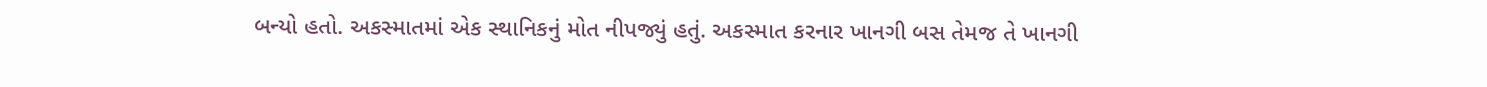બન્યો હતો. અકસ્માતમાં એક સ્થાનિકનું મોત નીપજ્યું હતું. અકસ્માત કરનાર ખાનગી બસ તેમજ તે ખાનગી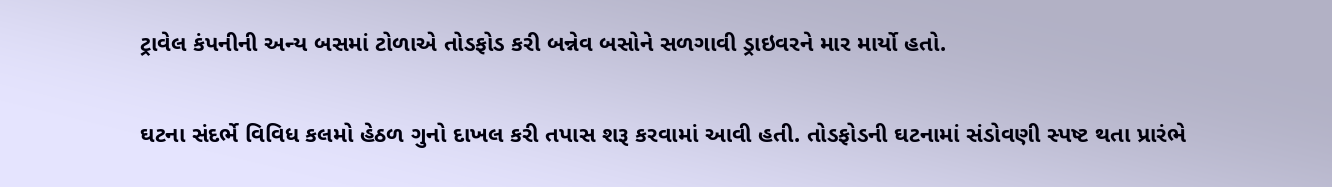ટ્રાવેલ કંપનીની અન્ય બસમાં ટોળાએ તોડફોડ કરી બન્નેવ બસોને સળગાવી ડ્રાઇવરને માર માર્યો હતો.

ઘટના સંદર્ભે વિવિધ કલમો હેઠળ ગુનો દાખલ કરી તપાસ શરૂ કરવામાં આવી હતી. તોડફોડની ઘટનામાં સંડોવણી સ્પષ્ટ થતા પ્રારંભે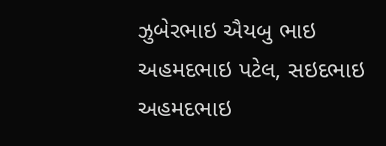ઝુબેરભાઇ ઐયબુ ભાઇ અહમદભાઇ પટેલ, સઇદભાઇ અહમદભાઇ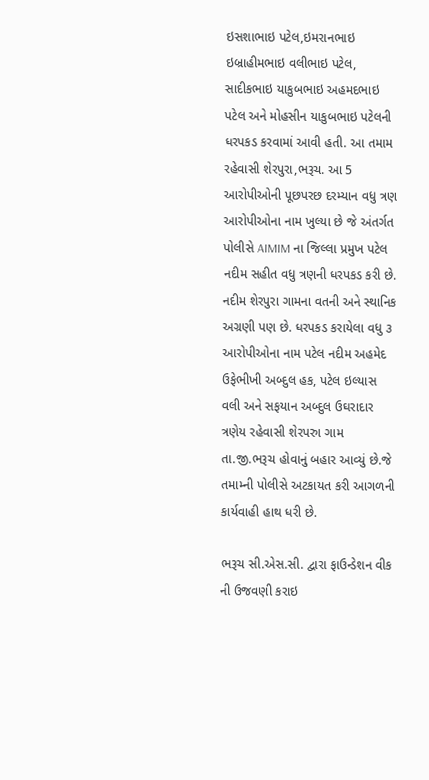ઇસશાભાઇ પટેલ,ઇમરાનભાઇ ઇબ્રાહીમભાઇ વલીભાઇ પટેલ, સાદીકભાઇ યાકુબભાઇ અહમદભાઇ પટેલ અને મોહસીન યાકુબભાઇ પટેલની ધરપકડ કરવામાં આવી હતી. આ તમામ રહેવાસી શેરપુરા,ભરૂચ. આ 5 આરોપીઓની પૂછપરછ દરમ્યાન વધુ ત્રણ આરોપીઓના નામ ખુલ્યા છે જે અંતર્ગત પોલીસે AIMIM ના જિલ્લા પ્રમુખ પટેલ નદીમ સહીત વધુ ત્રણની ધરપકડ કરી છે. નદીમ શેરપુરા ગામના વતની અને સ્થાનિક અગ્રણી પણ છે. ધરપકડ કરાયેલા વધુ ૩ આરોપીઓના નામ પટેલ નદીમ અહમેદ ઉફેભીખી અબ્દુલ હક, પટેલ ઇલ્યાસ વલી અને સફયાન અબ્દુલ ઉઘરાદાર ત્રણેય રહેવાસી શેરપરુા ગામ તા.જી.ભરૂચ હોવાનું બહાર આવ્યું છે.જે તમામ્ની પોલીસે અટકાયત કરી આગળની કાર્યવાહી હાથ ધરી છે.

ભરૂચ સી.એસ.સી. દ્વારા ફાઉન્ડેશન વીક ની ઉજવણી કરાઇ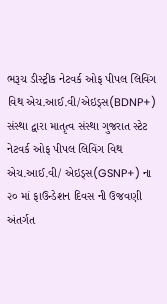ભરૂચ ડીસ્ટ્રીક નેટવર્ક ઓફ પીપલ લિવિંગ વિથ એચ.આઈ.વી/એઇડ્સ(BDNP+) સંસ્થા દ્વારા માતૃત્વ સંસ્થા ગુજરાત સ્ટેટ નેટવર્ક ઓફ પીપલ લિવિંગ વિથ એચ.આઈ.વી/ એઇડ્સ(GSNP+) ના ૨૦ માં ફાઉન્ડેશન દિવસ ની ઉજવણી અંતર્ગત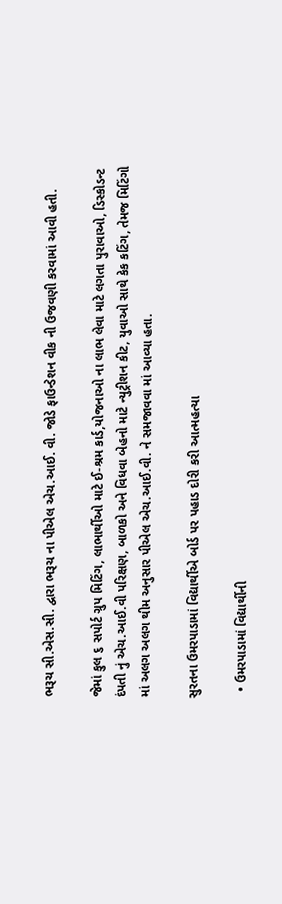ભરૂચ સી.એસ.સી. દ્વારા ભરૂચ ના પીએલ એચ.આઈ. વી. જોડે ફાઉન્ડેશન વીક ની ઉજવણી કરવામાં આવી હતી.

જેમાં કુલ ૬ સપોર્ટ ગ્રુપ મિટિંગ, લાભાર્થીઓ માટે ઈ-શ્રમ કાર્ડ,યોજનાઓ ના લાભ લેવા માટે લગતા પુરાવાઓ, ડિસ્કોડન્ટ દંપતી નું એચ.આઈ.વી પરિક્ષણ, બાળકો અને વિધવા બેહનો માટે ન્યુટ્રીશન કીટ, યુવાઓ સાથે કેક કટિંગ, તેમજ મિટિંગો માં અલગ અલગ થીમ અનુસાર પીએલ એચ.આઈ.વી. ને સમજાવવા માં આવ્યા હતા.

સુરતના ઉમરપાડામાં વિદ્યાર્થીએ બોર્ડ પર પહાડ દોરી કરી આત્મહત્યા

  • ઉમરપાડામાં વિદ્યાર્થીની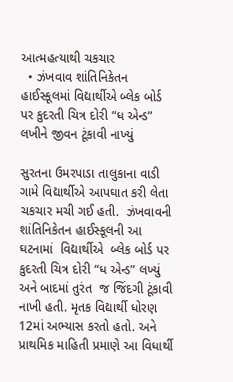આત્મહત્યાથી ચકચાર
  • ઝંખવાવ શાંતિનિકેતન હાઈસ્કૂલમાં વિદ્યાર્થીએ બ્લેક બોર્ડ પર કુદરતી ચિત્ર દોરી “ધ એન્ડ” લખીને જીવન ટૂંકાવી નાખ્યું

સુરતના ઉમરપાડા તાલુકાના વાડી ગામે વિદ્યાર્થીએ આપઘાત કરી લેતા ચકચાર મચી ગઈ હતી.  ઝંખવાવની  શાંતિનિકેતન હાઈસ્કૂલની આ ઘટનામાં  વિદ્યાર્થીએ  બ્લેક બોર્ડ પર કુદરતી ચિત્ર દોરી “ધ એન્ડ” લખ્યું અને બાદમાં તુરંત  જ જિંદગી ટૂંકાવી નાખી હતી. મૃતક વિદ્યાર્થી ધોરણ 12માં અભ્યાસ કરતો હતો. અને પ્રાથમિક માહિતી પ્રમાણે આ વિધાર્થી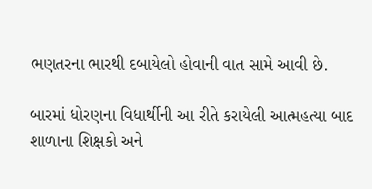ભણતરના ભારથી દબાયેલો હોવાની વાત સામે આવી છે.

બારમાં ધોરણના વિધાર્થીની આ રીતે કરાયેલી આત્મહત્યા બાદ શાળાના શિક્ષકો અને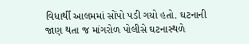વિધાર્થી આલમમાં સોંપો પડી ગયો હતો. ઘટનાની જાણ થતા જ માંગરોળ પોલીસે ઘટનાસ્થળે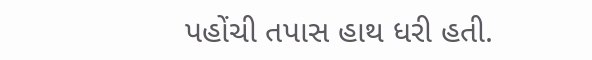પહોંચી તપાસ હાથ ધરી હતી.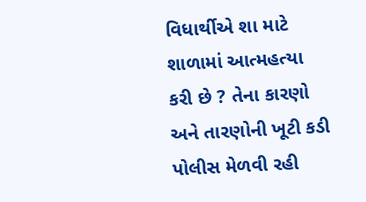વિધાર્થીએ શા માટે શાળામાં આત્મહત્યા કરી છે ? તેના કારણો અને તારણોની ખૂટી કડી પોલીસ મેળવી રહી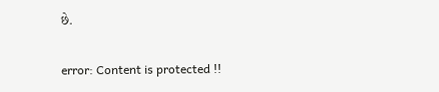છે.

error: Content is protected !!